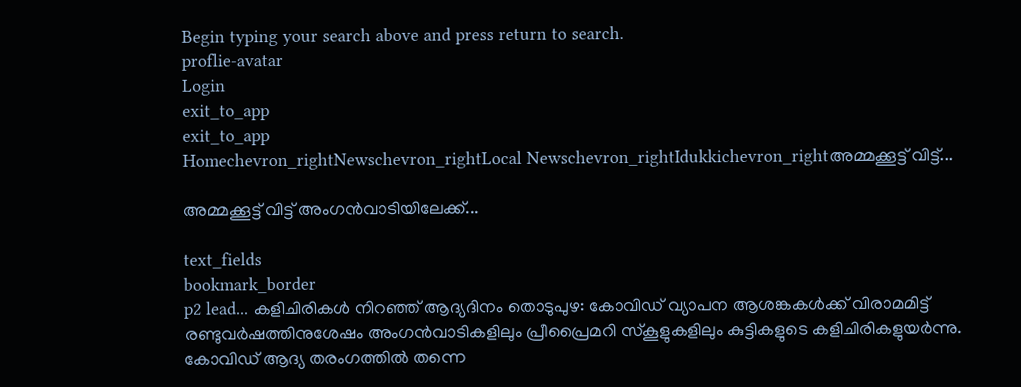Begin typing your search above and press return to search.
proflie-avatar
Login
exit_to_app
exit_to_app
Homechevron_rightNewschevron_rightLocal Newschevron_rightIdukkichevron_rightഅമ്മക്കൂട്ട് വിട്ട്...

അമ്മക്കൂട്ട് വിട്ട് അംഗൻവാടിയിലേക്ക്...

text_fields
bookmark_border
p2 lead... കളിചിരികൾ നിറഞ്ഞ് ആദ്യദിനം തൊടുപുഴ: കോവിഡ് വ്യാപന ആശങ്കകൾക്ക് വിരാമമിട്ട് രണ്ടുവർഷത്തിനുശേഷം അംഗൻവാടികളിലും പ്രീപ്രൈമറി സ്കൂളുകളിലും കുട്ടികളുടെ കളിചിരികളുയർന്നു. കോവിഡ് ആദ്യ തരംഗത്തിൽ തന്നെ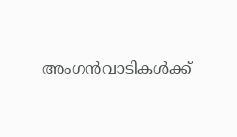അംഗൻവാടികൾക്ക്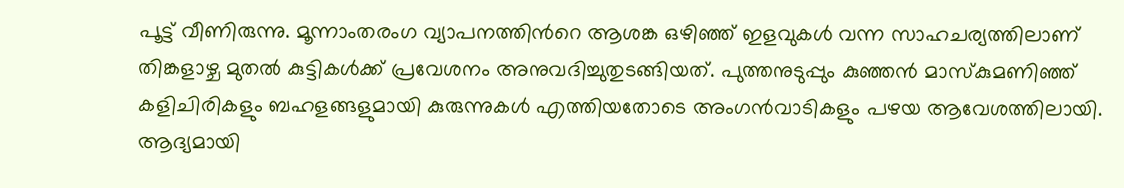പൂട്ട് വീണിരുന്നു. മൂന്നാംതരംഗ വ്യാപനത്തിന്‍റെ ആശങ്ക ഒഴിഞ്ഞ് ഇളവുകൾ വന്ന സാഹചര്യത്തിലാണ് തിങ്കളാഴ്ച മുതൽ കുട്ടികൾക്ക് പ്രവേശനം അനുവദിച്ചുതുടങ്ങിയത്. പുത്തനുടുപ്പും കുഞ്ഞൻ മാസ്കുമണിഞ്ഞ് കളിചിരികളും ബഹളങ്ങളുമായി കുരുന്നുകൾ എത്തിയതോടെ അംഗൻവാടികളും പഴയ ആവേശത്തിലായി. ആദ്യമായി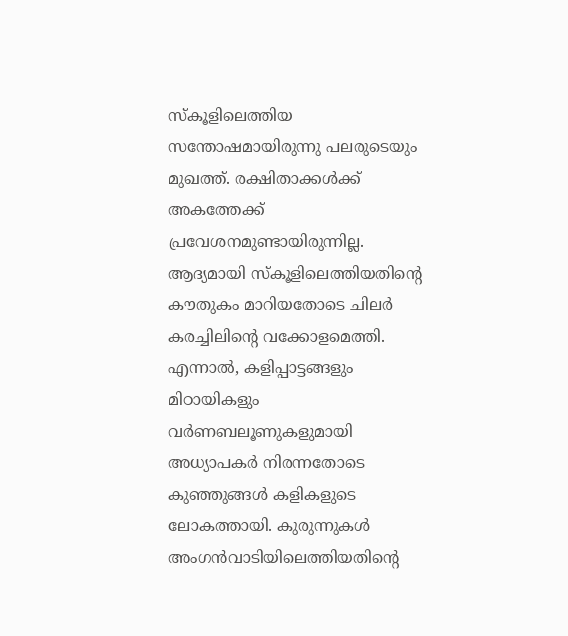സ്കൂളിലെത്തിയ സന്തോഷമായിരുന്നു പലരുടെയും മുഖത്ത്. രക്ഷിതാക്കൾക്ക് അകത്തേക്ക് പ്രവേശനമുണ്ടായിരുന്നില്ല. ആദ്യമായി സ്കൂളിലെത്തിയതിന്‍റെ കൗതുകം മാറിയതോടെ ചിലർ കരച്ചിലിന്‍റെ വക്കോളമെത്തി. എന്നാൽ, കളിപ്പാട്ടങ്ങളും മിഠായികളും വർണബലൂണുകളുമായി അധ്യാപകർ നിരന്നതോടെ കുഞ്ഞുങ്ങൾ കളികളുടെ ലോകത്തായി. കുരുന്നുകൾ അംഗൻവാടിയിലെത്തിയതിന്‍റെ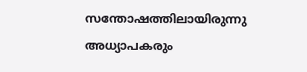സന്തോഷത്തിലായിരുന്നു അധ്യാപകരും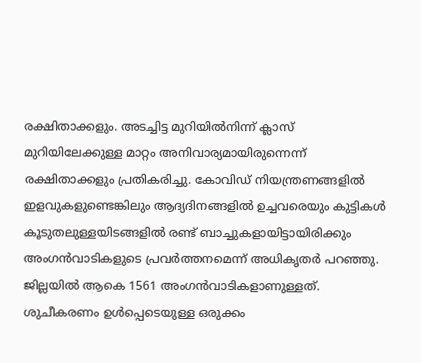രക്ഷിതാക്കളും. അടച്ചിട്ട മുറിയിൽനിന്ന് ക്ലാസ് മുറിയിലേക്കുള്ള മാറ്റം അനിവാര്യമായിരുന്നെന്ന് രക്ഷിതാക്കളും പ്രതികരിച്ചു. കോവിഡ് നിയന്ത്രണങ്ങളിൽ ഇളവുകളുണ്ടെങ്കിലും ആദ്യദിനങ്ങളിൽ ഉച്ചവരെയും കുട്ടികൾ കൂടുതലുള്ളയിടങ്ങളിൽ രണ്ട് ബാച്ചുകളായിട്ടായിരിക്കും അംഗൻവാടികളുടെ പ്രവർത്തനമെന്ന് അധികൃതർ പറഞ്ഞു. ജില്ലയിൽ ആകെ 1561 അംഗൻവാടികളാണുള്ളത്. ശുചീകരണം ഉൾപ്പെടെയുള്ള ഒരുക്കം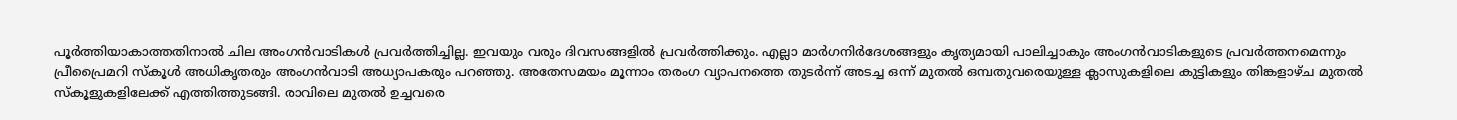പൂർത്തിയാകാത്തതിനാൽ ചില അംഗൻവാടികൾ പ്രവർത്തിച്ചില്ല. ഇവയും വരും ദിവസങ്ങളിൽ പ്രവർത്തിക്കും. എല്ലാ മാർഗനിർദേശങ്ങളും കൃത്യമായി പാലിച്ചാകും അംഗൻവാടികളുടെ പ്രവർത്തനമെന്നും പ്രീപ്രൈമറി സ്കൂൾ അധികൃതരും അംഗൻവാടി അധ്യാപകരും പറഞ്ഞു. അതേസമയം മൂന്നാം തരംഗ വ്യാപനത്തെ തുടർന്ന് അടച്ച ഒന്ന് മുതൽ ഒമ്പതുവരെയുള്ള ക്ലാസുകളിലെ കുട്ടികളും തിങ്കളാഴ്ച മുതൽ സ്കൂളുകളിലേക്ക് എത്തിത്തുടങ്ങി. രാവിലെ മുതൽ ഉച്ചവരെ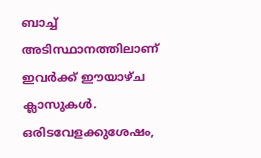ബാച്ച് അടിസ്ഥാനത്തിലാണ് ഇവർക്ക് ഈയാഴ്ച ക്ലാസുകൾ. ഒരിടവേളക്കുശേഷം,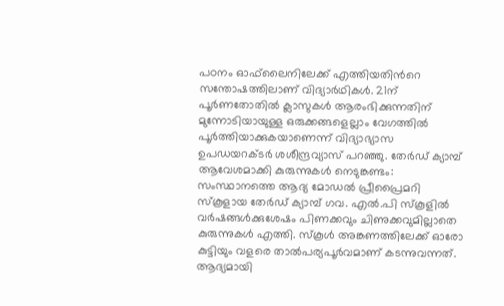പഠനം ഓഫ്‌ലൈനിലേക്ക് എത്തിയതിന്‍റെ സന്തോഷത്തിലാണ് വിദ്യാർഥികൾ. 21ന് പൂർണതോതിൽ ക്ലാസുകൾ ആരംഭിക്കുന്നതിന് മുന്നോടിയായുള്ള ഒരുക്കങ്ങളെല്ലാം വേഗത്തിൽ പൂർത്തിയാക്കുകയാണെന്ന് വിദ്യാഭ്യാസ ഉപഡയറക്ടർ ശശീന്ദ്രവ്യാസ് പറഞ്ഞു. തേര്‍ഡ് ക്യാമ്പ് ആവേശമാക്കി കുരുന്നുകൾ നെടുങ്കണ്ടം: സംസ്ഥാനത്തെ ആദ്യ മോഡല്‍ പ്രീപ്രൈമറി സ്‌കൂളായ തേര്‍ഡ് ക്യാമ്പ് ഗവ. എല്‍.പി സ്‌കൂളില്‍ വര്‍ഷങ്ങള്‍ക്കുശേഷം പിണക്കവും ചിണുക്കവുമില്ലാതെ കുരുന്നുകള്‍ എത്തി. സ്‌കൂള്‍ അങ്കണത്തിലേക്ക് ഓരോ കുട്ടിയും വളരെ താല്‍പര്യപൂര്‍വമാണ് കടന്നുവന്നത്. ആദ്യമായി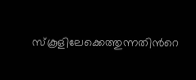സ്‌കൂളിലേക്കെത്തുന്നതിന്‍റെ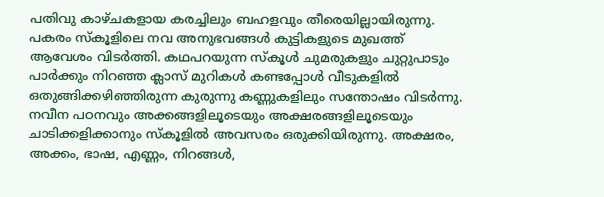പതിവു കാഴ്ചകളായ കരച്ചിലും ബഹളവും തീരെയില്ലായിരുന്നു. പകരം സ്‌കൂളിലെ നവ അനുഭവങ്ങള്‍ കുട്ടികളുടെ മുഖത്ത് ആവേശം വിടര്‍ത്തി. കഥപറയുന്ന സ്‌കൂള്‍ ചുമരുകളും ചുറ്റുപാടും പാര്‍ക്കും നിറഞ്ഞ ക്ലാസ് മുറികള്‍ കണ്ടപ്പോള്‍ വീടുകളില്‍ ഒതുങ്ങിക്കഴിഞ്ഞിരുന്ന കുരുന്നു കണ്ണുകളിലും സന്തോഷം വിടർന്നു. നവീന പഠനവും അക്കങ്ങളിലൂടെയും അക്ഷരങ്ങളിലൂടെയും ചാടിക്കളിക്കാനും സ്‌കൂളില്‍ അവസരം ഒരുക്കിയിരുന്നു. അക്ഷരം, അക്കം, ഭാഷ, എണ്ണം, നിറങ്ങള്‍,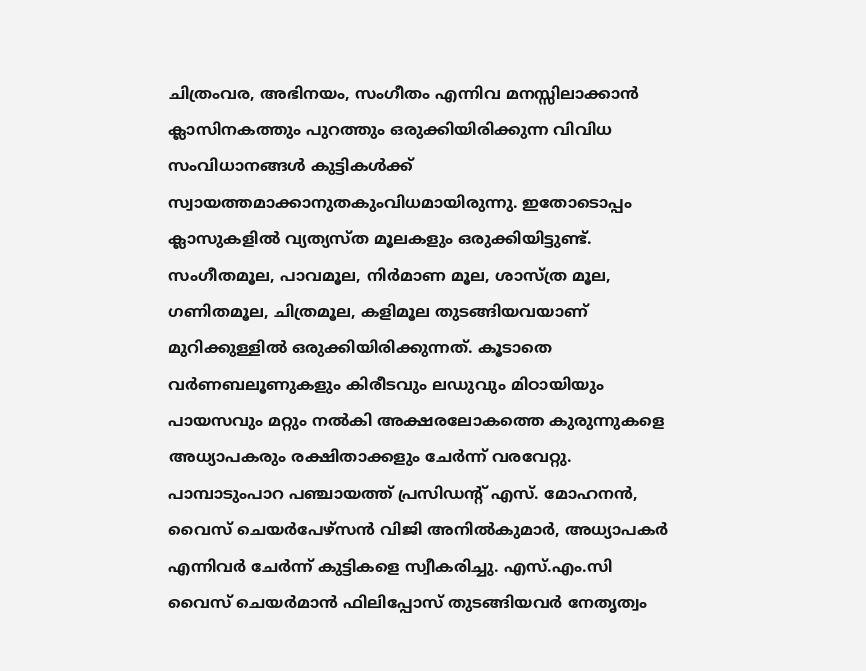ചിത്രംവര, അഭിനയം, സംഗീതം എന്നിവ മനസ്സിലാക്കാൻ ക്ലാസിനകത്തും പുറത്തും ഒരുക്കിയിരിക്കുന്ന വിവിധ സംവിധാനങ്ങള്‍ കുട്ടികള്‍ക്ക് സ്വായത്തമാക്കാനുതകുംവിധമായിരുന്നു. ഇതോടൊപ്പം ക്ലാസുകളില്‍ വ്യത്യസ്ത മൂലകളും ഒരുക്കിയിട്ടുണ്ട്. സംഗീതമൂല, പാവമൂല, നിര്‍മാണ മൂല, ശാസ്ത്ര മൂല, ഗണിതമൂല, ചിത്രമൂല, കളിമൂല തുടങ്ങിയവയാണ് മുറിക്കുള്ളില്‍ ഒരുക്കിയിരിക്കുന്നത്. കൂടാതെ വര്‍ണബലൂണുകളും കിരീടവും ലഡുവും മിഠായിയും പായസവും മറ്റും നല്‍കി അക്ഷരലോകത്തെ കുരുന്നുകളെ അധ്യാപകരും രക്ഷിതാക്കളും ചേര്‍ന്ന് വരവേറ്റു. പാമ്പാടുംപാറ പഞ്ചായത്ത് പ്രസിഡന്‍റ് എസ്. മോഹനന്‍, വൈസ് ചെയര്‍പേഴ്‌സൻ വിജി അനില്‍കുമാര്‍, അധ്യാപകര്‍ എന്നിവര്‍ ചേര്‍ന്ന് കുട്ടികളെ സ്വീകരിച്ചു. എസ്.എം.സി വൈസ് ചെയര്‍മാന്‍ ഫിലിപ്പോസ് തുടങ്ങിയവര്‍ നേതൃത്വം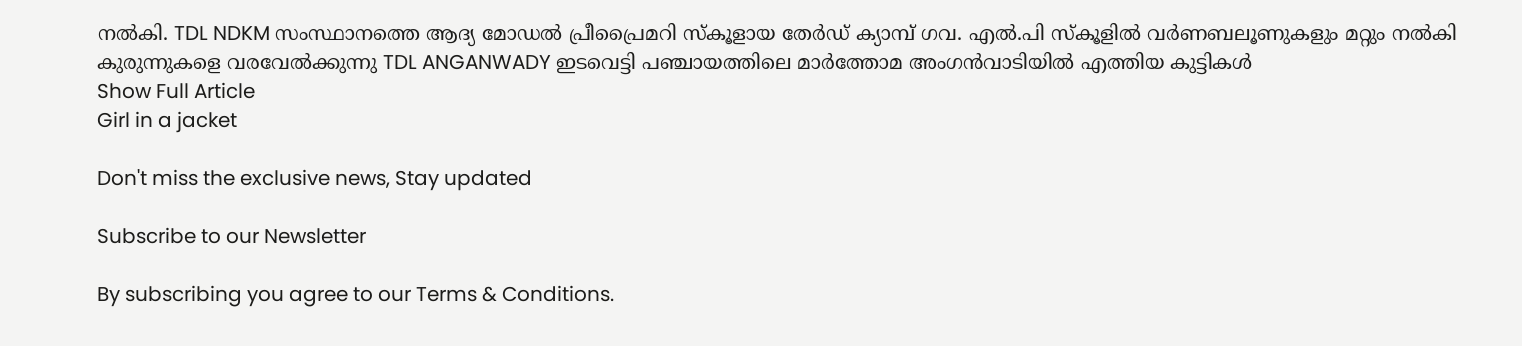നല്‍കി. TDL NDKM സംസ്ഥാനത്തെ ആദ്യ മോഡല്‍ പ്രീപ്രൈമറി സ്‌കൂളായ തേര്‍ഡ് ക്യാമ്പ് ഗവ. എല്‍.പി സ്‌കൂളില്‍ വര്‍ണബലൂണുകളും മറ്റും നല്‍കി കുരുന്നുകളെ വരവേല്‍ക്കുന്നു TDL ANGANWADY ഇടവെട്ടി പഞ്ചായത്തിലെ മാർത്തോമ അംഗൻവാടിയിൽ എത്തിയ കുട്ടികൾ
Show Full Article
Girl in a jacket

Don't miss the exclusive news, Stay updated

Subscribe to our Newsletter

By subscribing you agree to our Terms & Conditions.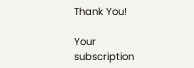Thank You!

Your subscription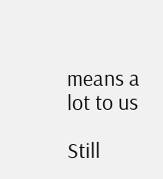means a lot to us

Still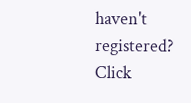haven't registered? Click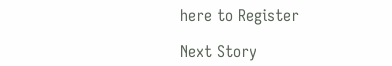here to Register

Next Story